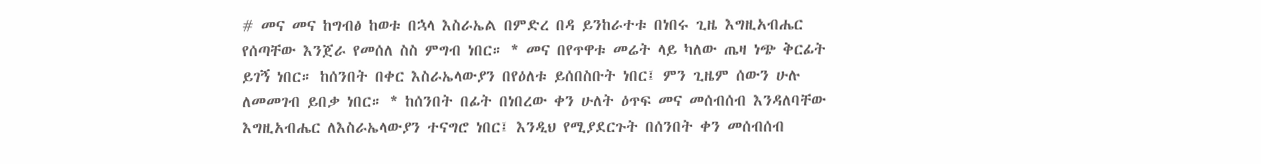# መና መና ከግብፅ ከወቱ በኋላ እስራኤል በምድረ በዳ ይንከራተቱ በነበሩ ጊዜ እግዚአብሔር የሰጣቸው እንጀራ የመሰለ ስስ ምግብ ነበር። * መና በየጥዋቱ መሬት ላይ ካለው ጤዛ ነጭ ቅርፊት ይገኝ ነበር። ከሰንበት በቀር እስራኤላውያን በየዕለቱ ይሰበስቡት ነበር፤ ምን ጊዜም ሰውን ሁሉ ለመመገብ ይበቃ ነበር። * ከሰንበት በፊት በነበረው ቀን ሁለት ዕጥፍ መና መሰብሰብ እንዳለባቸው እግዚአብሔር ለእስራኤላውያን ተናግሮ ነበር፤ እንዲህ የሚያደርጉት በሰንበት ቀን መሰብሰብ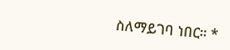ስለማይገባ ነበር። *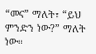“መና” ማለት፣ “ይህ ምንድን ነው?” ማለት ነው።